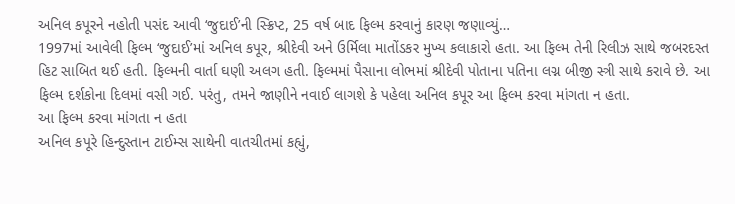અનિલ કપૂરને નહોતી પસંદ આવી ‘જુદાઈ’ની સ્ક્રિપ્ટ, 25 વર્ષ બાદ ફિલ્મ કરવાનું કારણ જણાવ્યું…
1997માં આવેલી ફિલ્મ ‘જુદાઈ’માં અનિલ કપૂર, શ્રીદેવી અને ઉર્મિલા માતોંડકર મુખ્ય કલાકારો હતા. આ ફિલ્મ તેની રિલીઝ સાથે જબરદસ્ત હિટ સાબિત થઈ હતી. ફિલ્મની વાર્તા ઘણી અલગ હતી. ફિલ્મમાં પૈસાના લોભમાં શ્રીદેવી પોતાના પતિના લગ્ન બીજી સ્ત્રી સાથે કરાવે છે. આ ફિલ્મ દર્શકોના દિલમાં વસી ગઈ. પરંતુ, તમને જાણીને નવાઈ લાગશે કે પહેલા અનિલ કપૂર આ ફિલ્મ કરવા માંગતા ન હતા.
આ ફિલ્મ કરવા માંગતા ન હતા
અનિલ કપૂરે હિન્દુસ્તાન ટાઈમ્સ સાથેની વાતચીતમાં કહ્યું,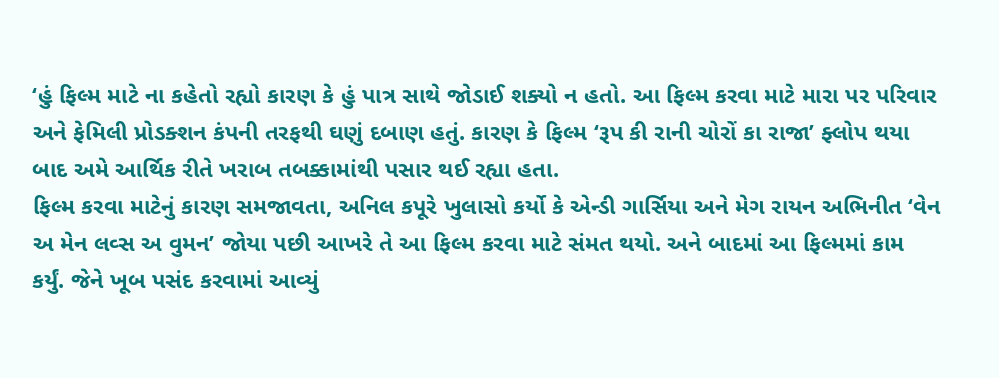‘હું ફિલ્મ માટે ના કહેતો રહ્યો કારણ કે હું પાત્ર સાથે જોડાઈ શક્યો ન હતો. આ ફિલ્મ કરવા માટે મારા પર પરિવાર અને ફેમિલી પ્રોડક્શન કંપની તરફથી ઘણું દબાણ હતું. કારણ કે ફિલ્મ ‘રૂપ કી રાની ચોરોં કા રાજા’ ફ્લોપ થયા બાદ અમે આર્થિક રીતે ખરાબ તબક્કામાંથી પસાર થઈ રહ્યા હતા.
ફિલ્મ કરવા માટેનું કારણ સમજાવતા, અનિલ કપૂરે ખુલાસો કર્યો કે એન્ડી ગાર્સિયા અને મેગ રાયન અભિનીત ‘વેન અ મેન લવ્સ અ વુમન’ જોયા પછી આખરે તે આ ફિલ્મ કરવા માટે સંમત થયો. અને બાદમાં આ ફિલ્મમાં કામ કર્યું. જેને ખૂબ પસંદ કરવામાં આવ્યું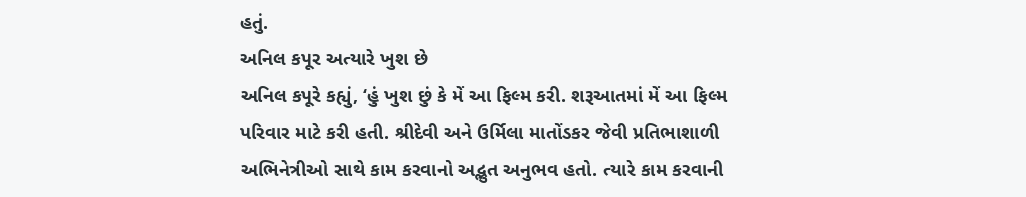હતું.
અનિલ કપૂર અત્યારે ખુશ છે
અનિલ કપૂરે કહ્યું, ‘હું ખુશ છું કે મેં આ ફિલ્મ કરી. શરૂઆતમાં મેં આ ફિલ્મ પરિવાર માટે કરી હતી. શ્રીદેવી અને ઉર્મિલા માતોંડકર જેવી પ્રતિભાશાળી અભિનેત્રીઓ સાથે કામ કરવાનો અદ્ભુત અનુભવ હતો. ત્યારે કામ કરવાની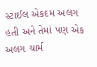સ્ટાઈલ એકદમ અલગ હતી અને તેમાં પણ એક અલગ ચાર્મ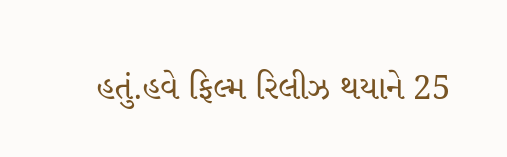હતું.હવે ફિલ્મ રિલીઝ થયાને 25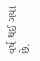વર્ષ થઈ ગયા છે.